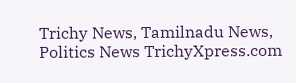Trichy News, Tamilnadu News, Politics News TrichyXpress.com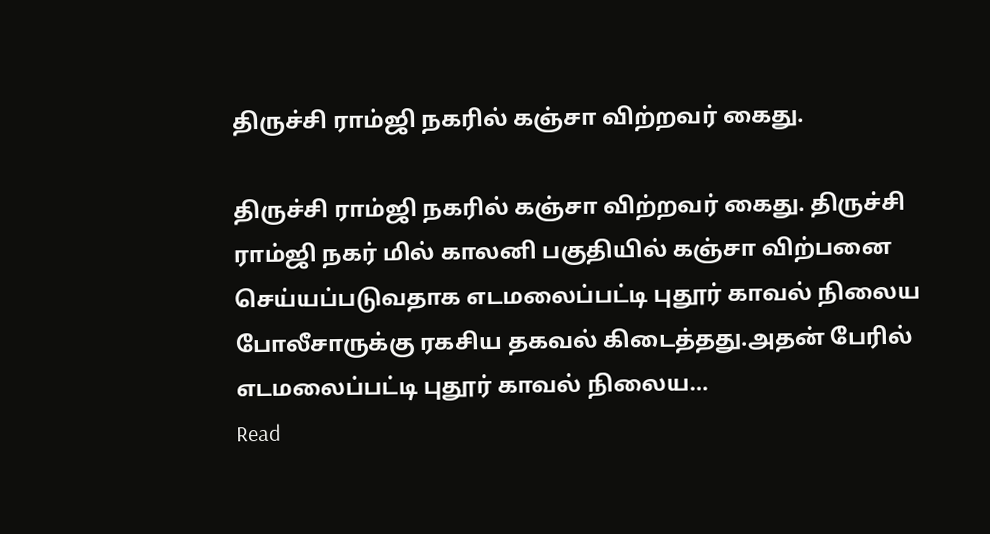திருச்சி ராம்ஜி நகரில் கஞ்சா விற்றவர் கைது.

திருச்சி ராம்ஜி நகரில் கஞ்சா விற்றவர் கைது. திருச்சி ராம்ஜி நகர் மில் காலனி பகுதியில் கஞ்சா விற்பனை செய்யப்படுவதாக எடமலைப்பட்டி புதூர் காவல் நிலைய போலீசாருக்கு ரகசிய தகவல் கிடைத்தது.அதன் பேரில் எடமலைப்பட்டி புதூர் காவல் நிலைய…
Read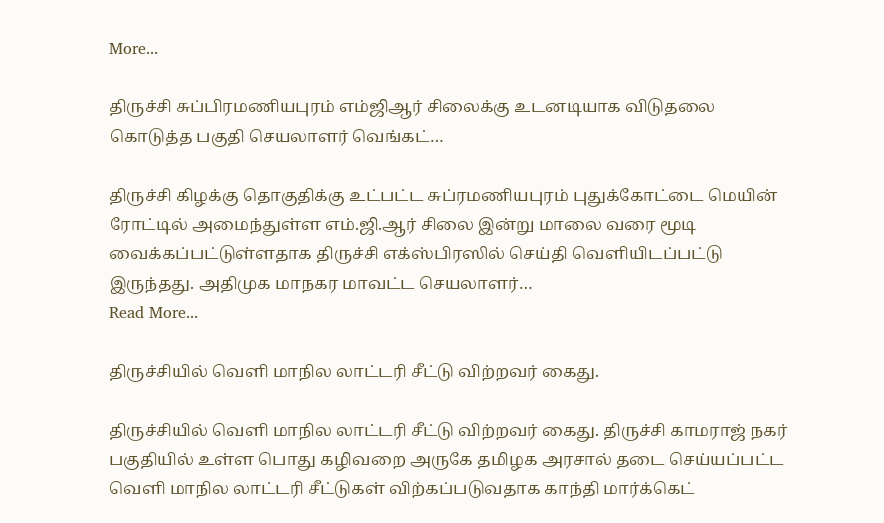More...

திருச்சி சுப்பிரமணியபுரம் எம்ஜிஆர் சிலைக்கு உடனடியாக விடுதலை கொடுத்த பகுதி செயலாளர் வெங்கட்…

திருச்சி கிழக்கு தொகுதிக்கு உட்பட்ட சுப்ரமணியபுரம் புதுக்கோட்டை மெயின் ரோட்டில் அமைந்துள்ள எம்.ஜி.ஆர் சிலை இன்று மாலை வரை மூடி வைக்கப்பட்டுள்ளதாக திருச்சி எக்ஸ்பிரஸில் செய்தி வெளியிடப்பட்டு இருந்தது. அதிமுக மாநகர மாவட்ட செயலாளர்…
Read More...

திருச்சியில் வெளி மாநில லாட்டரி சீட்டு விற்றவர் கைது.

திருச்சியில் வெளி மாநில லாட்டரி சீட்டு விற்றவர் கைது. திருச்சி காமராஜ் நகர் பகுதியில் உள்ள பொது கழிவறை அருகே தமிழக அரசால் தடை செய்யப்பட்ட வெளி மாநில லாட்டரி சீட்டுகள் விற்கப்படுவதாக காந்தி மார்க்கெட்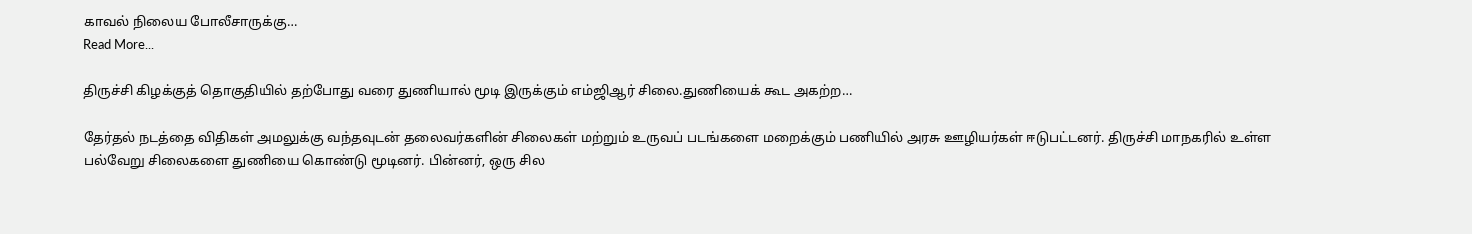காவல் நிலைய போலீசாருக்கு…
Read More...

திருச்சி கிழக்குத் தொகுதியில் தற்போது வரை துணியால் மூடி இருக்கும் எம்ஜிஆர் சிலை.துணியைக் கூட அகற்ற…

தேர்தல் நடத்தை விதிகள் அமலுக்கு வந்தவுடன் தலைவர்களின் சிலைகள் மற்றும் உருவப் படங்களை மறைக்கும் பணியில் அரசு ஊழியர்கள் ஈடுபட்டனர். திருச்சி மாநகரில் உள்ள பல்வேறு சிலைகளை துணியை கொண்டு மூடினர். பின்னர், ஒரு சில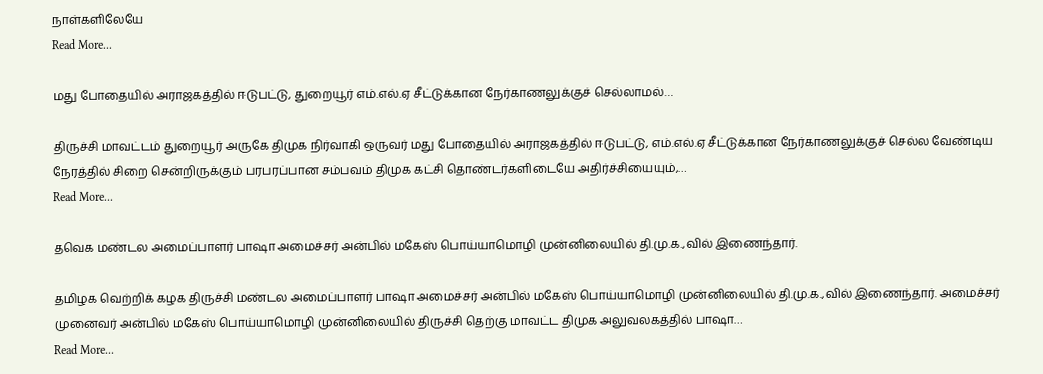நாள்களிலேயே
Read More...

மது போதையில் அராஜகத்தில் ஈடுபட்டு, துறையூர் எம்.எல்.ஏ சீட்டுக்கான நேர்காணலுக்குச் செல்லாமல்…

திருச்சி மாவட்டம் துறையூர் அருகே திமுக நிர்வாகி ஒருவர் மது போதையில் அராஜகத்தில் ஈடுபட்டு, எம்.எல்.ஏ சீட்டுக்கான நேர்காணலுக்குச் செல்ல வேண்டிய நேரத்தில் சிறை சென்றிருக்கும் பரபரப்பான சம்பவம் திமுக கட்சி தொண்டர்களிடையே அதிர்ச்சியையும்,…
Read More...

தவெக மண்டல அமைப்பாளர் பாஷா அமைச்சர் அன்பில் மகேஸ் பொய்யாமொழி முன்னிலையில் தி.மு.க.,வில் இணைந்தார்.

தமிழக வெற்றிக் கழக திருச்சி மண்டல அமைப்பாளர் பாஷா அமைச்சர் அன்பில் மகேஸ் பொய்யாமொழி முன்னிலையில் தி.மு.க.,வில் இணைந்தார். அமைச்சர் முனைவர் அன்பில் மகேஸ் பொய்யாமொழி முன்னிலையில் திருச்சி தெற்கு மாவட்ட திமுக அலுவலகத்தில் பாஷா…
Read More...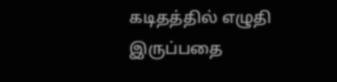கடிதத்தில் எழுதி இருப்பதை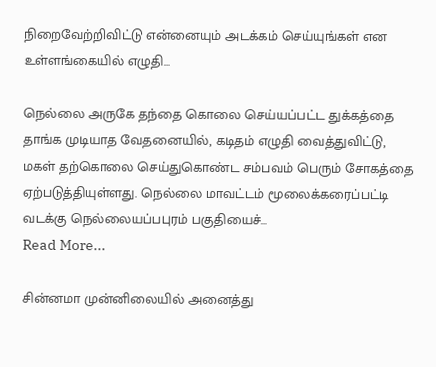நிறைவேற்றிவிட்டு என்னையும் அடக்கம் செய்யுங்கள் என உள்ளங்கையில் எழுதி…

நெல்லை அருகே தந்தை கொலை செய்யப்பட்ட துக்கத்தை தாங்க முடியாத வேதனையில், கடிதம் எழுதி வைத்துவிட்டு, மகள் தற்கொலை செய்துகொண்ட சம்பவம் பெரும் சோகத்தை ஏற்படுத்தியுள்ளது. நெல்லை மாவட்டம் மூலைக்கரைப்பட்டி வடக்கு நெல்லையப்பபுரம் பகுதியைச்…
Read More...

சின்னமா முன்னிலையில் அனைத்து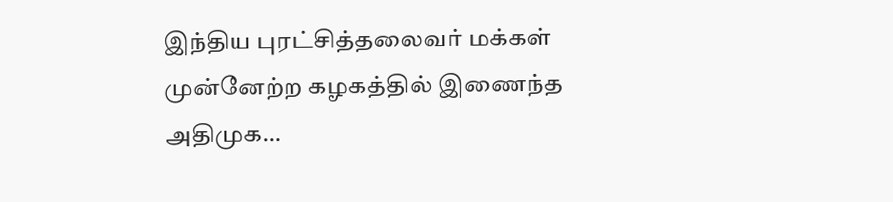இந்திய புரட்சித்தலைவர் மக்கள் முன்னேற்ற கழகத்தில் இணைந்த அதிமுக…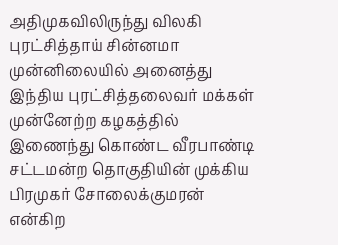அதிமுகவிலிருந்து விலகி புரட்சித்தாய் சின்னமா முன்னிலையில் அனைத்து இந்திய புரட்சித்தலைவர் மக்கள் முன்னேற்ற கழகத்தில் இணைந்து கொண்ட வீரபாண்டி சட்டமன்ற தொகுதியின் முக்கிய பிரமுகர் சோலைக்குமரன் என்கிற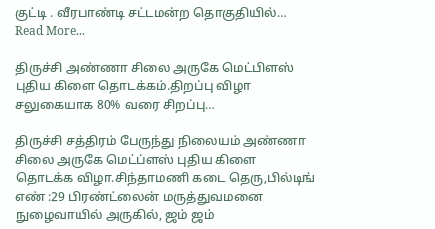குட்டி . வீரபாண்டி சட்டமன்ற தொகுதியில்…
Read More...

திருச்சி அண்ணா சிலை அருகே மெட்பிளஸ் புதிய கிளை தொடக்கம்.திறப்பு விழா சலுகையாக 80% வரை சிறப்பு…

திருச்சி சத்திரம் பேருந்து நிலையம் அண்ணா சிலை அருகே மெட்ப்ளஸ் புதிய கிளை தொடக்க விழா.சிந்தாமணி கடை தெரு,பில்டிங் எண் :29 பிரண்ட்லைன் மருத்துவமனை நுழைவாயில் அருகில், ஜம் ஜம்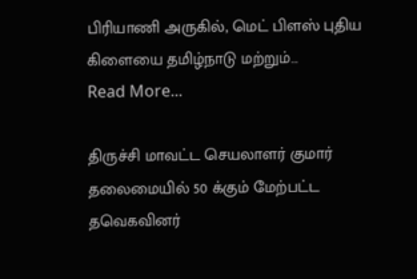பிரியாணி அருகில், மெட் பிளஸ் புதிய கிளையை தமிழ்நாடு மற்றும்…
Read More...

திருச்சி மாவட்ட செயலாளர் குமார் தலைமையில் 50 க்கும் மேற்பட்ட தவெகவினர்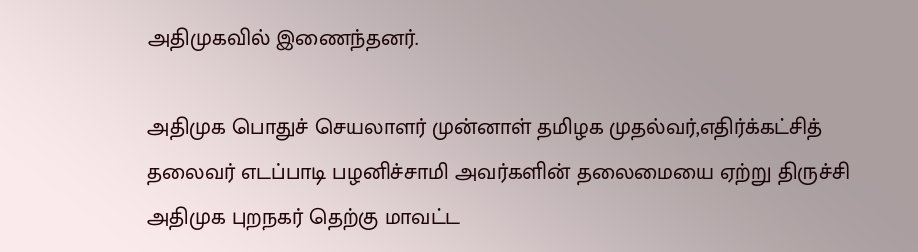அதிமுகவில் இணைந்தனர்.

அதிமுக பொதுச் செயலாளர் முன்னாள் தமிழக முதல்வர்,எதிர்க்கட்சித் தலைவர் எடப்பாடி பழனிச்சாமி அவர்களின் தலைமையை ஏற்று திருச்சி அதிமுக புறநகர் தெற்கு மாவட்ட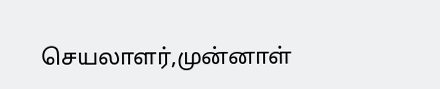செயலாளர்,முன்னாள்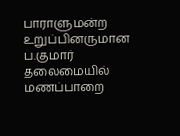பாராளுமன்ற உறுப்பினருமான ப.குமார் தலைமையில் மணப்பாறை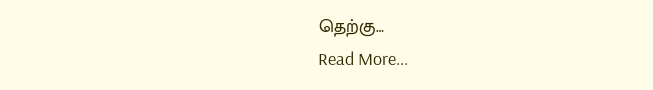தெற்கு…
Read More...